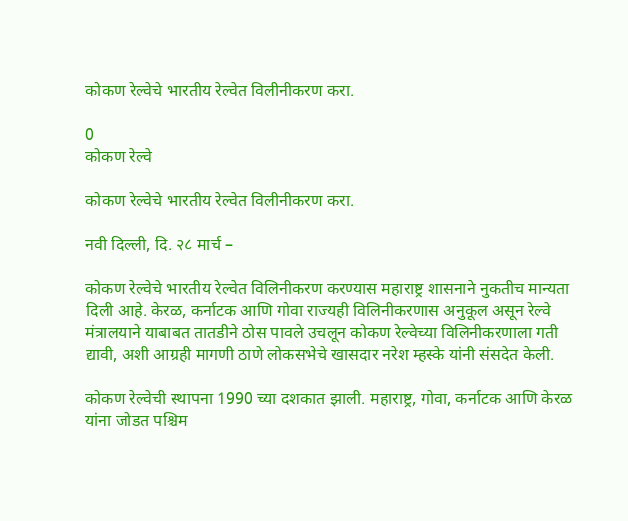कोकण रेल्वेचे भारतीय रेल्वेत विलीनीकरण करा.

0
कोकण रेल्वे

कोकण रेल्वेचे भारतीय रेल्वेत विलीनीकरण करा.

नवी दिल्ली, दि. २८ मार्च –

कोकण रेल्वेचे भारतीय रेल्वेत विलिनीकरण करण्यास महाराष्ट्र शासनाने नुकतीच मान्यता दिली आहे. केरळ, कर्नाटक आणि गोवा राज्यही विलिनीकरणास अनुकूल असून रेल्वे मंत्रालयाने याबाबत तातडीने ठोस पावले उचलून कोकण रेल्वेच्या विलिनीकरणाला गती द्यावी, अशी आग्रही मागणी ठाणे लोकसभेचे खासदार नरेश म्हस्के यांनी संसदेत केली.

कोकण रेल्वेची स्थापना 1990 च्या दशकात झाली. महाराष्ट्र, गोवा, कर्नाटक आणि केरळ यांना जोडत पश्चिम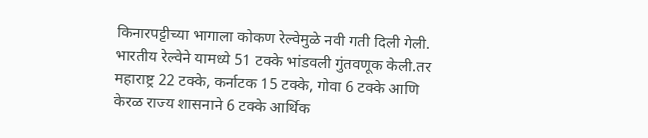किनारपट्टीच्या भागाला कोकण रेल्वेमुळे नवी गती दिली गेली. भारतीय रेल्वेने यामध्ये 51 टक्के भांडवली गुंतवणूक केली.तर महाराष्ट्र 22 टक्के, कर्नाटक 15 टक्के, गोवा 6 टक्के आणि केरळ राज्य शासनाने 6 टक्के आर्थिक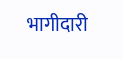भागीदारी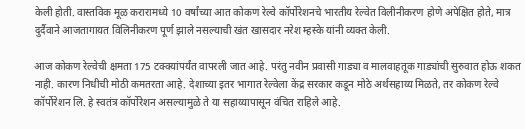केली होती. वास्तविक मूळ करारामध्ये 10 वर्षांच्या आत कोकण रेल्वे कॉर्पोरेशनचे भारतीय रेल्वेत विलीनीकरण होणे अपेक्षित होते, मात्र दुर्दैवाने आजतागायत विलिनीकरण पूर्ण झाले नसल्याची खंत खासदार नरेश म्हस्के यांनी व्यक्त केली.

आज कोकण रेल्वेची क्षमता 175 टक्क्यांपर्यंत वापरली जात आहे. परंतु नवीन प्रवासी गाड्या व मालवाहतूक गाड्यांची सुरुवात होऊ शकत नाही. कारण निधीची मोठी कमतरता आहे. देशाच्या इतर भागात रेल्वेला केंद्र सरकार कडून मोठे अर्थसहाय्य मिळते, तर कोकण रेल्वे कॉर्पोरेशन लि. हे स्वतंत्र कॉर्पोरेशन असल्यामुळे ते या सहाय्यापासून वंचित राहिले आहे.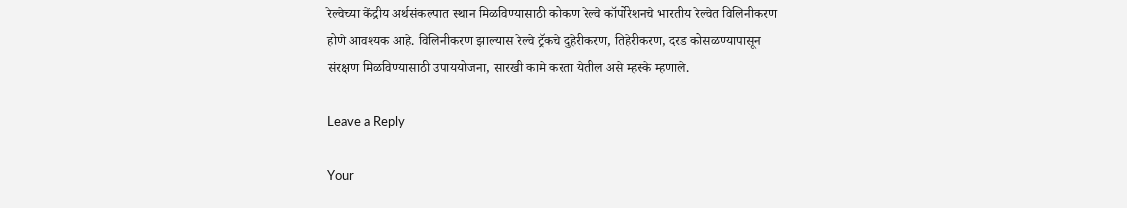रेल्वेच्या केंद्रीय अर्थसंकल्पात स्थान मिळविण्यासाठी कोकण रेल्वे कॉर्पोरेशनचे भारतीय रेल्वेत विलिनीकरण होणे आवश्यक आहे. विलिनीकरण झाल्यास रेल्वे ट्रॅकचे दुहेरीकरण, तिहेरीकरण, दरड कोसळण्यापासून संरक्षण मिळविण्यासाठी उपाययोजना, सारखी कामे करता येतील असे म्हस्के म्हणाले.

Leave a Reply

Your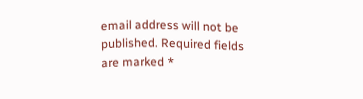email address will not be published. Required fields are marked *